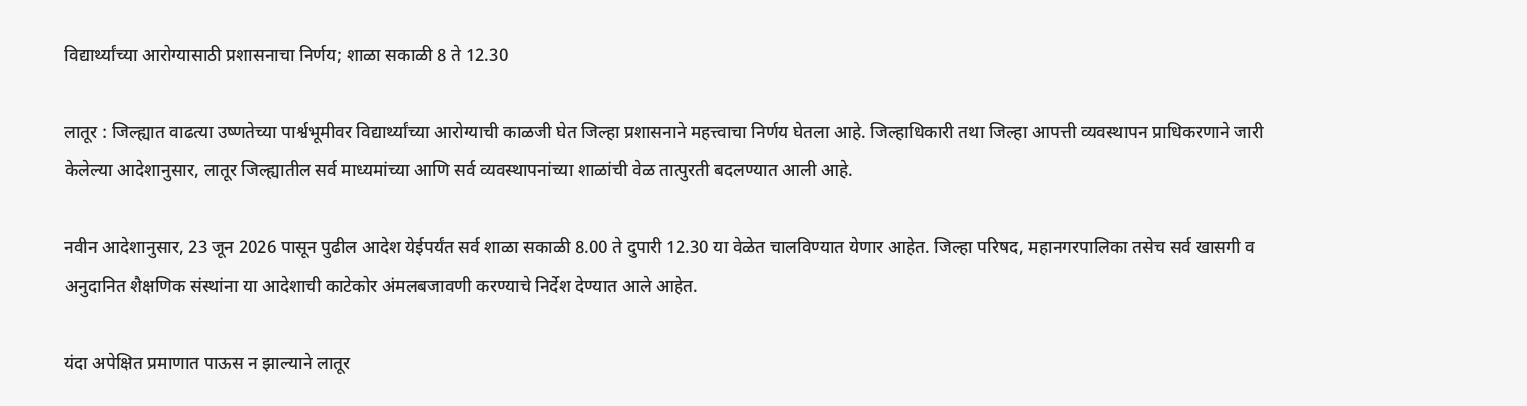विद्यार्थ्यांच्या आरोग्यासाठी प्रशासनाचा निर्णय; शाळा सकाळी 8 ते 12.30

लातूर : जिल्ह्यात वाढत्या उष्णतेच्या पार्श्वभूमीवर विद्यार्थ्यांच्या आरोग्याची काळजी घेत जिल्हा प्रशासनाने महत्त्वाचा निर्णय घेतला आहे. जिल्हाधिकारी तथा जिल्हा आपत्ती व्यवस्थापन प्राधिकरणाने जारी केलेल्या आदेशानुसार, लातूर जिल्ह्यातील सर्व माध्यमांच्या आणि सर्व व्यवस्थापनांच्या शाळांची वेळ तात्पुरती बदलण्यात आली आहे.

नवीन आदेशानुसार, 23 जून 2026 पासून पुढील आदेश येईपर्यंत सर्व शाळा सकाळी 8.00 ते दुपारी 12.30 या वेळेत चालविण्यात येणार आहेत. जिल्हा परिषद, महानगरपालिका तसेच सर्व खासगी व अनुदानित शैक्षणिक संस्थांना या आदेशाची काटेकोर अंमलबजावणी करण्याचे निर्देश देण्यात आले आहेत.

यंदा अपेक्षित प्रमाणात पाऊस न झाल्याने लातूर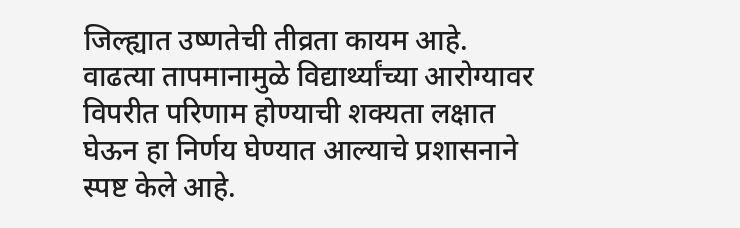जिल्ह्यात उष्णतेची तीव्रता कायम आहे. वाढत्या तापमानामुळे विद्यार्थ्यांच्या आरोग्यावर विपरीत परिणाम होण्याची शक्यता लक्षात घेऊन हा निर्णय घेण्यात आल्याचे प्रशासनाने स्पष्ट केले आहे.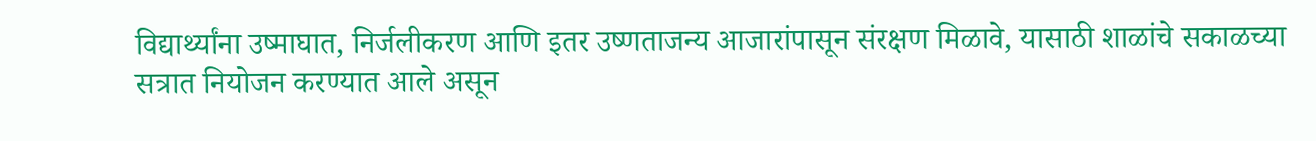विद्यार्थ्यांना उष्माघात, निर्जलीकरण आणि इतर उष्णताजन्य आजारांपासून संरक्षण मिळावे, यासाठी शाळांचे सकाळच्या सत्रात नियोजन करण्यात आले असून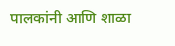पालकांनी आणि शाळा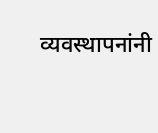व्यवस्थापनांनी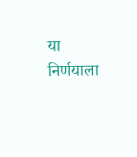या निर्णयाला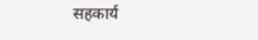सहकार्य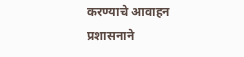करण्याचे आवाहन प्रशासनाने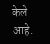केले आहे.